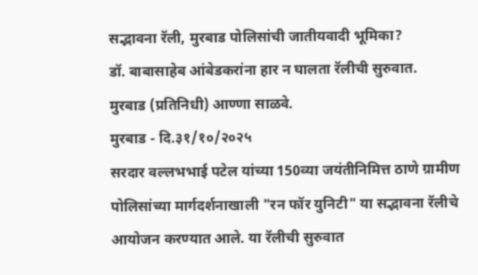सद्भावना रॅली, मुरबाड पोलिसांची जातीयवादी भूमिका?
डॉ. बाबासाहेब आंबेडकरांना हार न घालता रॅलीची सुरुवात.
मुरबाड (प्रतिनिधी) आण्णा साळवे.
मुरबाड - दि.३१/१०/२०२५
सरदार वल्लभभाई पटेल यांच्या 150व्या जयंतीनिमित्त ठाणे ग्रामीण पोलिसांच्या मार्गदर्शनाखाली "रन फॉर युनिटी" या सद्भावना रॅलीचे आयोजन करण्यात आले. या रॅलीची सुरुवात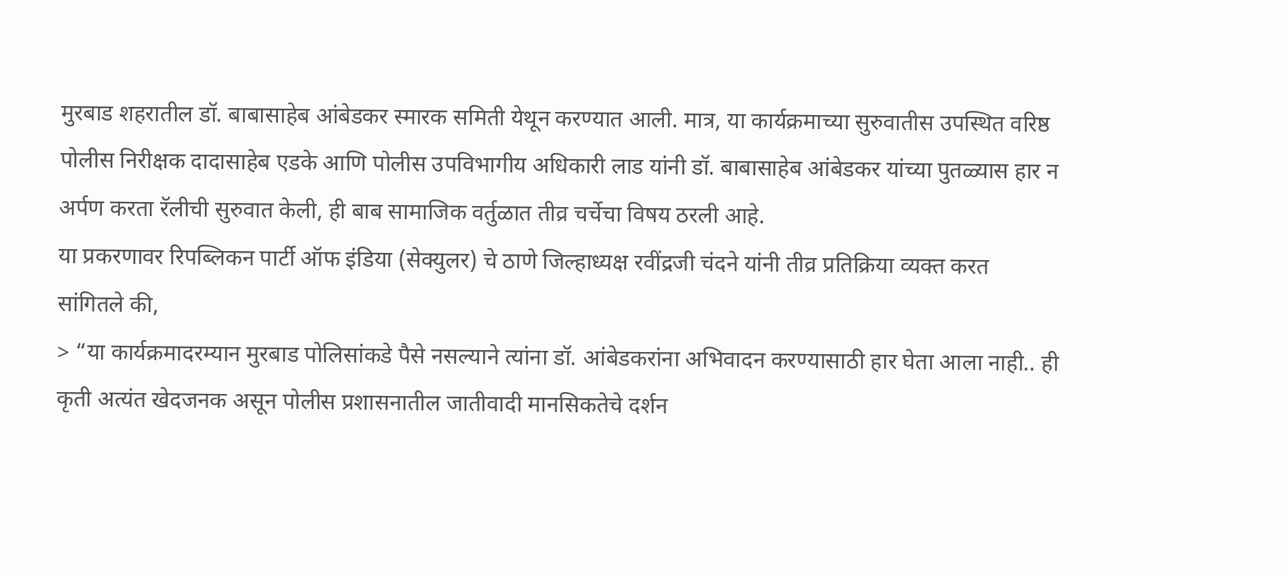मुरबाड शहरातील डॉ. बाबासाहेब आंबेडकर स्मारक समिती येथून करण्यात आली. मात्र, या कार्यक्रमाच्या सुरुवातीस उपस्थित वरिष्ठ पोलीस निरीक्षक दादासाहेब एडके आणि पोलीस उपविभागीय अधिकारी लाड यांनी डॉ. बाबासाहेब आंबेडकर यांच्या पुतळ्यास हार न अर्पण करता रॅलीची सुरुवात केली, ही बाब सामाजिक वर्तुळात तीव्र चर्चेचा विषय ठरली आहे.
या प्रकरणावर रिपब्लिकन पार्टी ऑफ इंडिया (सेक्युलर) चे ठाणे जिल्हाध्यक्ष रवींद्रजी चंदने यांनी तीव्र प्रतिक्रिया व्यक्त करत सांगितले की,
> “या कार्यक्रमादरम्यान मुरबाड पोलिसांकडे पैसे नसल्याने त्यांना डॉ. आंबेडकरांना अभिवादन करण्यासाठी हार घेता आला नाही.. ही कृती अत्यंत खेदजनक असून पोलीस प्रशासनातील जातीवादी मानसिकतेचे दर्शन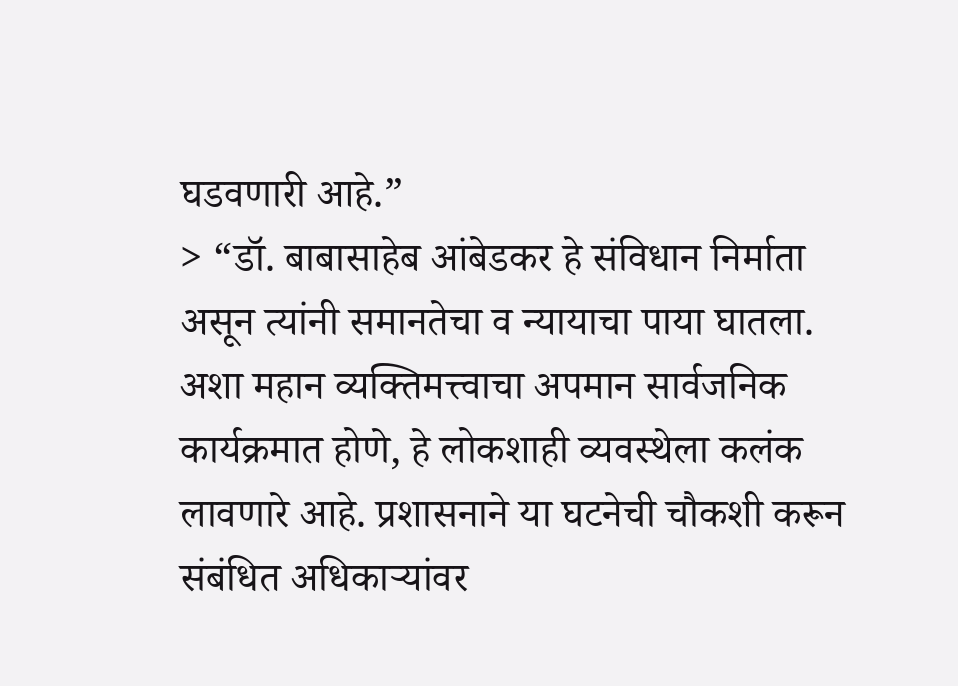घडवणारी आहे.”
> “डॉ. बाबासाहेब आंबेडकर हे संविधान निर्माता असून त्यांनी समानतेचा व न्यायाचा पाया घातला. अशा महान व्यक्तिमत्त्वाचा अपमान सार्वजनिक कार्यक्रमात होणे, हे लोकशाही व्यवस्थेला कलंक लावणारे आहे. प्रशासनाने या घटनेची चौकशी करून संबंधित अधिकाऱ्यांवर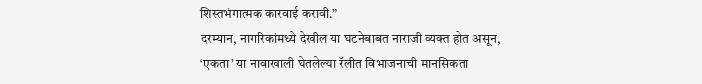शिस्तभंगात्मक कारवाई करावी.”
दरम्यान, नागरिकांमध्ये देखील या घटनेबाबत नाराजी व्यक्त होत असून, ‘एकता’ या नावाखाली घेतलेल्या रॅलीत विभाजनाची मानसिकता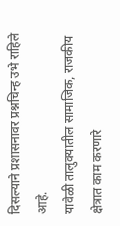दिसल्याने प्रशासनावर प्रश्नचिन्ह उभे राहिले आहे.
यावेळी तालुक्यातील सामाजिक, राजकीय क्षेत्रात काम करणारे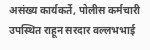असंख्य कार्यकर्ते, पोलीस कर्मचारी उपस्थित राहून सरदार वल्लभभाई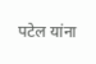पटेल यांना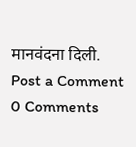मानवंदना दिली.
Post a Comment
0 Comments